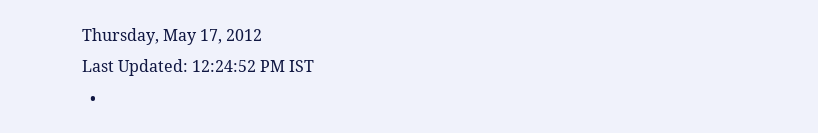Thursday, May 17, 2012
Last Updated: 12:24:52 PM IST
  •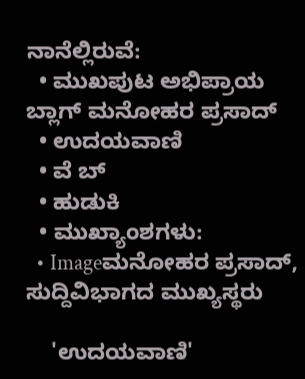ನಾನೆಲ್ಲಿರುವೆ:
  • ಮುಖಪುಟ ಅಭಿಪ್ರಾಯ ಬ್ಲಾಗ್ ಮನೋಹರ ಪ್ರಸಾದ್‌
  • ಉದಯವಾಣಿ
  • ವೆ ಬ್
  • ಹುಡುಕಿ
  • ಮುಖ್ಯಾಂಶಗಳು:
  • Imageಮನೋಹರ ಪ್ರಸಾದ್‌, ಸುದ್ದಿವಿಭಾಗದ ಮುಖ್ಯಸ್ಥರು

    'ಉದಯವಾಣಿ'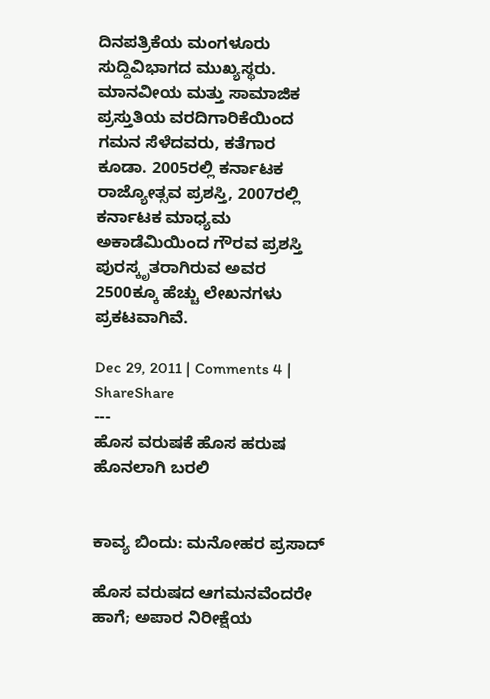ದಿನಪತ್ರಿಕೆಯ ಮಂಗಳೂರು ಸುದ್ದಿವಿಭಾಗದ ಮುಖ್ಯಸ್ಥರು. ಮಾನವೀಯ ಮತ್ತು ಸಾಮಾಜಿಕ ಪ್ರಸ್ತುತಿಯ ವರದಿಗಾರಿಕೆಯಿಂದ ಗಮನ ಸೆಳೆದವರು, ಕತೆಗಾರ ಕೂಡಾ. 2005ರಲ್ಲಿ ಕರ್ನಾಟಕ ರಾಜ್ಯೋತ್ಸವ ಪ್ರಶಸ್ತಿ, 2007ರಲ್ಲಿ ಕರ್ನಾಟಕ ಮಾಧ್ಯಮ ಅಕಾಡೆಮಿಯಿಂದ ಗೌರವ ಪ್ರಶಸ್ತಿ ಪುರಸ್ಕೃತರಾಗಿರುವ ಅವರ 2500ಕ್ಕೂ ಹೆಚ್ಚು ಲೇಖನಗಳು ಪ್ರಕಟವಾಗಿವೆ.

Dec 29, 2011 | Comments 4 | ShareShare
---
ಹೊಸ ವರುಷಕೆ ಹೊಸ ಹರುಷ ಹೊನಲಾಗಿ ಬರಲಿ


ಕಾವ್ಯ ಬಿಂದು: ಮನೋಹರ ಪ್ರಸಾದ್‌

ಹೊಸ ವರುಷದ ಆಗಮನವೆಂದರೇ ಹಾಗೆ; ಅಪಾರ ನಿರೀಕ್ಷೆಯ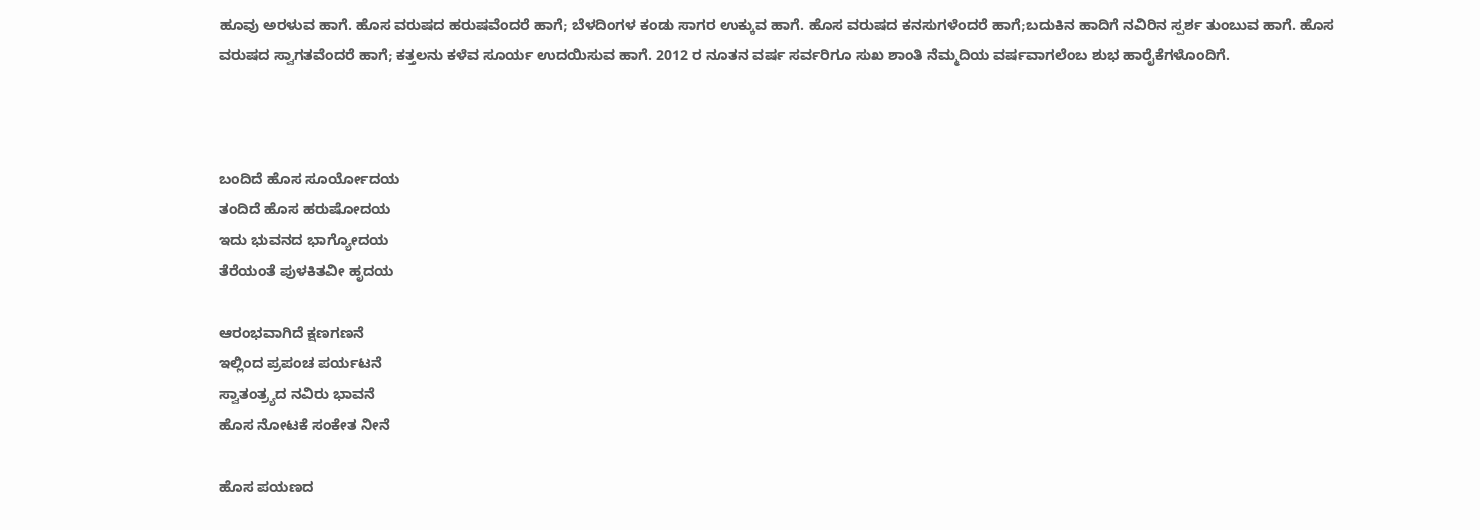ಹೂವು ಅರಳುವ ಹಾಗೆ. ಹೊಸ ವರುಷದ ಹರುಷವೆಂದರೆ ಹಾಗೆ; ಬೆಳದಿಂಗಳ ಕಂಡು ಸಾಗರ ಉಕ್ಕುವ ಹಾಗೆ. ಹೊಸ ವರುಷದ ಕನಸುಗಳೆಂದರೆ ಹಾಗೆ;ಬದುಕಿನ ಹಾದಿಗೆ ನವಿರಿನ ಸ್ಪರ್ಶ ತುಂಬುವ ಹಾಗೆ. ಹೊಸ ವರುಷದ ಸ್ವಾಗತವೆಂದರೆ ಹಾಗೆ; ಕತ್ತಲನು ಕಳೆವ ಸೂರ್ಯ ಉದಯಿಸುವ ಹಾಗೆ. 2012 ರ ನೂತನ ವರ್ಷ ಸರ್ವರಿಗೂ ಸುಖ ಶಾಂತಿ ನೆಮ್ಮದಿಯ ವರ್ಷವಾಗಲೆಂಬ ಶುಭ ಹಾರೈಕೆಗಳೊಂದಿಗೆ.



ಬಂದಿದೆ ಹೊಸ ಸೂರ್ಯೋದಯ
ತಂದಿದೆ ಹೊಸ ಹರುಷೋದಯ
ಇದು ಭುವನದ ಭಾಗ್ಯೋದಯ
ತೆರೆಯಂತೆ ಪುಳಕಿತವೀ ಹೃದಯ

ಆರಂಭವಾಗಿದೆ ಕ್ಷಣಗಣನೆ
ಇಲ್ಲಿಂದ ಪ್ರಪಂಚ ಪರ್ಯಟನೆ
ಸ್ವಾತಂತ್ರ್ಯದ ನವಿರು ಭಾವನೆ
ಹೊಸ ನೋಟಕೆ ಸಂಕೇತ ನೀನೆ

ಹೊಸ ಪಯಣದ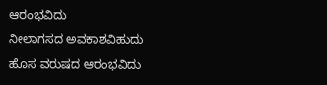ಆರಂಭವಿದು
ನೀಲಾಗಸದ ಅವಕಾಶವಿಹುದು
ಹೊಸ ವರುಷದ ಆರಂಭವಿದು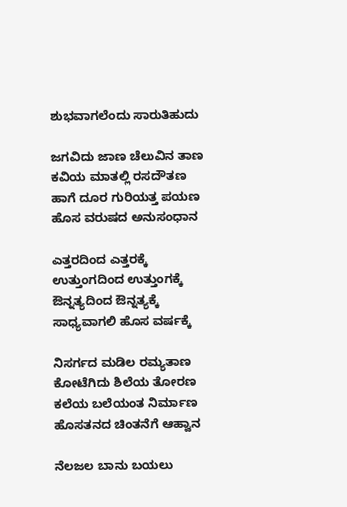ಶುಭವಾಗಲೆಂದು ಸಾರುತಿಹುದು

ಜಗವಿದು ಜಾಣ ಚೆಲುವಿನ ತಾಣ
ಕವಿಯ ಮಾತಲ್ಲಿ ರಸದೌತಣ
ಹಾಗೆ ದೂರ ಗುರಿಯತ್ತ ಪಯಣ
ಹೊಸ ವರುಷದ ಅನುಸಂಧಾನ

ಎತ್ತರದಿಂದ ಎತ್ತರಕ್ಕೆ
ಉತ್ತುಂಗದಿಂದ ಉತ್ತುಂಗಕ್ಕೆ
ಔನ್ನತ್ಯದಿಂದ ಔನ್ನತ್ಯಕ್ಕೆ
ಸಾಧ್ಯವಾಗಲಿ ಹೊಸ ವರ್ಷಕ್ಕೆ

ನಿಸರ್ಗದ ಮಡಿಲ ರಮ್ಯತಾಣ
ಕೋಟೆಗಿದು ಶಿಲೆಯ ತೋರಣ
ಕಲೆಯ ಬಲೆಯಂತ ನಿರ್ಮಾಣ
ಹೊಸತನದ ಚಿಂತನೆಗೆ ಆಹ್ವಾನ

ನೆಲಜಲ ಬಾನು ಬಯಲು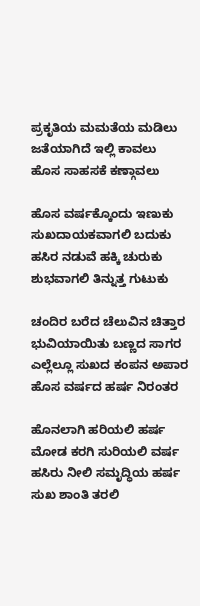ಪ್ರಕೃತಿಯ ಮಮತೆಯ ಮಡಿಲು
ಜತೆಯಾಗಿದೆ ಇಲ್ಲಿ ಕಾವಲು
ಹೊಸ ಸಾಹಸಕೆ ಕಣ್ಗಾವಲು

ಹೊಸ ವರ್ಷಕ್ಕೊಂದು ಇಣುಕು
ಸುಖದಾಯಕವಾಗಲಿ ಬದುಕು
ಹಸಿರ ನಡುವೆ ಹಕ್ಕಿ ಚುರುಕು
ಶುಭವಾಗಲಿ ತಿನ್ನುತ್ತ ಗುಟುಕು

ಚಂದಿರ ಬರೆದ ಚೆಲುವಿನ ಚಿತ್ತಾರ
ಭುವಿಯಾಯಿತು ಬಣ್ಣದ ಸಾಗರ
ಎಲ್ಲೆಲ್ಲೂ ಸುಖದ ಕಂಪನ ಅಪಾರ
ಹೊಸ ವರ್ಷದ ಹರ್ಷ ನಿರಂತರ

ಹೊನಲಾಗಿ ಹರಿಯಲಿ ಹರ್ಷ
ಮೋಡ ಕರಗಿ ಸುರಿಯಲಿ ವರ್ಷ
ಹಸಿರು ನೀಲಿ ಸಮೃದ್ಧಿಯ ಹರ್ಷ
ಸುಖ ಶಾಂತಿ ತರಲಿ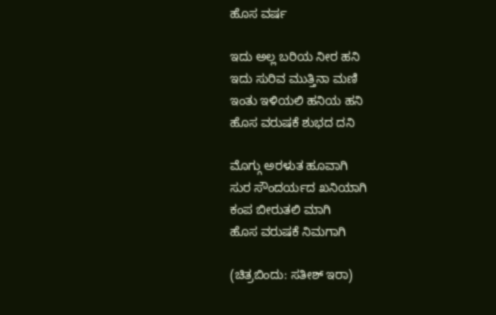ಹೊಸ ವರ್ಷ

ಇದು ಅಲ್ಲ ಬರಿಯ ನೀರ ಹನಿ
ಇದು ಸುರಿವ ಮುತ್ತಿನಾ ಮಣಿ
ಇಂತು ಇಳಿಯಲಿ ಹನಿಯ ಹನಿ
ಹೊಸ ವರುಷಕೆ ಶುಭದ ದನಿ

ಮೊಗ್ಗು ಅರಳುತ ಹೂವಾಗಿ
ಸುರ ಸೌಂದರ್ಯದ ಖನಿಯಾಗಿ
ಕಂಪ ಬೀರುತಲಿ ಮಾಗಿ
ಹೊಸ ವರುಷಕೆ ನಿಮಗಾಗಿ

(ಚಿತ್ರಬಿಂದು: ಸತೀಶ್‌ ಇರಾ)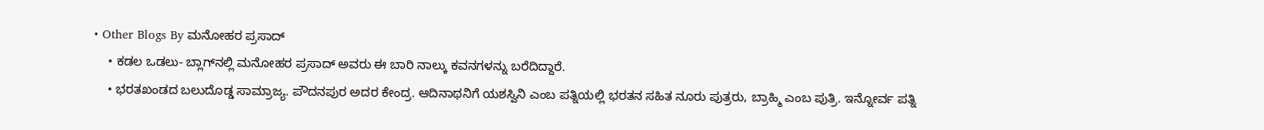• Other Blogs By ಮನೋಹರ ಪ್ರಸಾದ್‌
    • ಕಡಲ ಒಡಲು- ಬ್ಲಾಗ್‌ನಲ್ಲಿ ಮನೋಹರ ಪ್ರಸಾದ್‌ ಅವರು ಈ ಬಾರಿ ನಾಲ್ಕು ಕವನಗಳನ್ನು ಬರೆದಿದ್ದಾರೆ.
    • ಭರತಖಂಡದ ಬಲುದೊಡ್ಡ ಸಾಮ್ರಾಜ್ಯ. ಪೌದನಪುರ ಅದರ ಕೇಂದ್ರ. ಆದಿನಾಥನಿಗೆ ಯಶಸ್ವಿನಿ ಎಂಬ ಪತ್ನಿಯಲ್ಲಿ ಭರತನ ಸಹಿತ ನೂರು ಪುತ್ರರು, ಬ್ರಾಹ್ಮಿ ಎಂಬ ಪುತ್ರಿ. ಇನ್ನೋರ್ವ ಪತ್ನಿ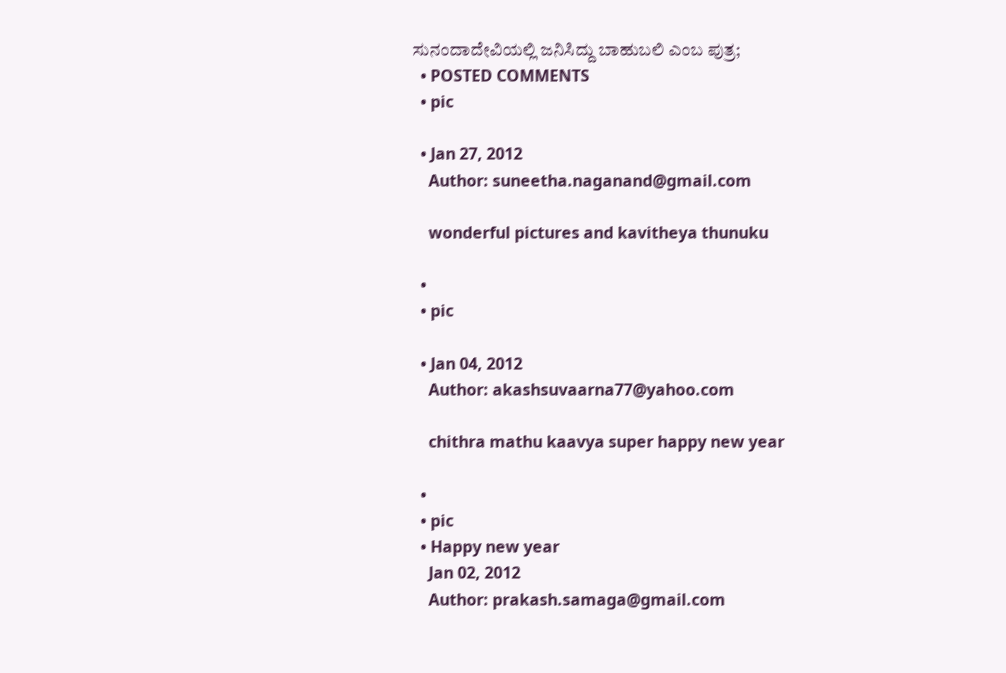ಸುನಂದಾದೇವಿಯಲ್ಲಿ ಜನಿಸಿದ್ದು ಬಾಹುಬಲಿ ಎಂಬ ಪುತ್ರ;
  • POSTED COMMENTS
  • pic

  • Jan 27, 2012
    Author: suneetha.naganand@gmail.com

    wonderful pictures and kavitheya thunuku

  •
  • pic

  • Jan 04, 2012
    Author: akashsuvaarna77@yahoo.com

    chithra mathu kaavya super happy new year

  •
  • pic
  • Happy new year
    Jan 02, 2012
    Author: prakash.samaga@gmail.com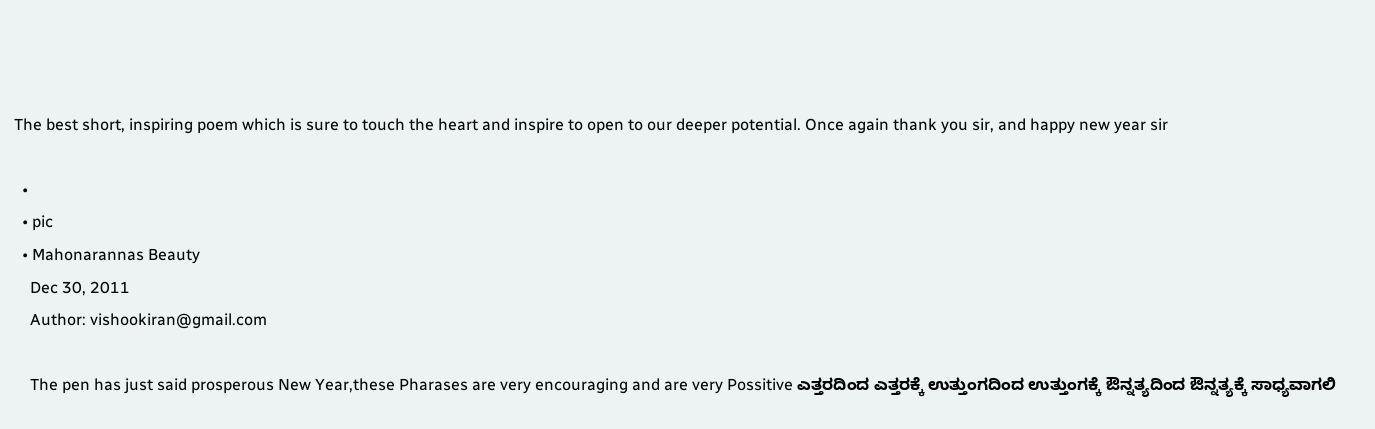The best short, inspiring poem which is sure to touch the heart and inspire to open to our deeper potential. Once again thank you sir, and happy new year sir

  •
  • pic
  • Mahonarannas Beauty
    Dec 30, 2011
    Author: vishookiran@gmail.com

    The pen has just said prosperous New Year,these Pharases are very encouraging and are very Possitive ಎತ್ತರದಿಂದ ಎತ್ತರಕ್ಕೆ ಉತ್ತುಂಗದಿಂದ ಉತ್ತುಂಗಕ್ಕೆ ಔನ್ನತ್ಯದಿಂದ ಔನ್ನತ್ಯಕ್ಕೆ ಸಾಧ್ಯವಾಗಲಿ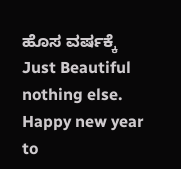ಹೊಸ ವರ್ಷಕ್ಕೆ Just Beautiful nothing else. Happy new year to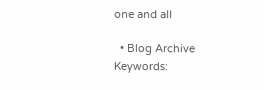one and all

  • Blog Archive
Keywords: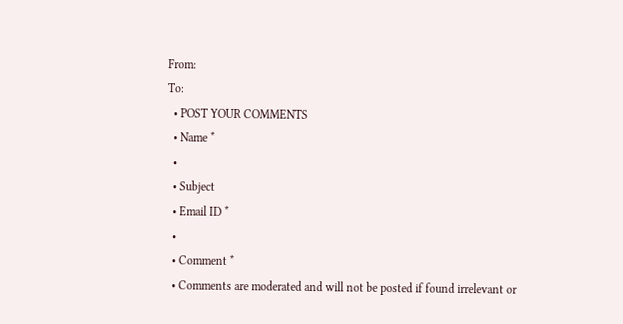From:
To:
  • POST YOUR COMMENTS
  • Name *
  •
  • Subject
  • Email ID *
  •
  • Comment *
  • Comments are moderated and will not be posted if found irrelevant or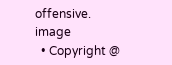offensive.
image
  • Copyright @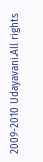2009-2010 Udayavani.All rights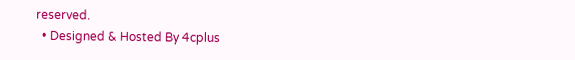reserved.
  • Designed & Hosted By 4cplus